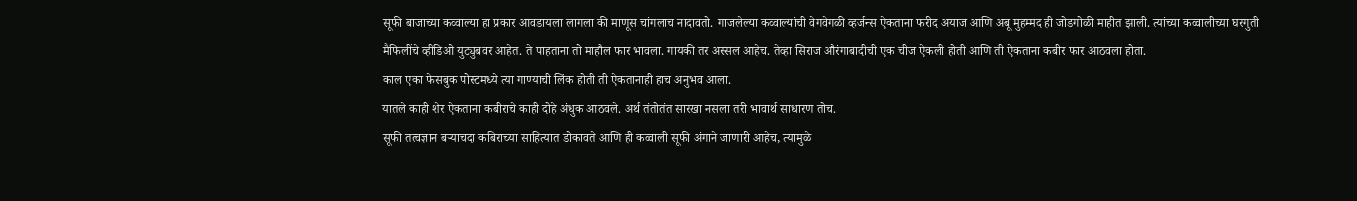सूफी बाजाच्या कव्वाल्या हा प्रकार आवडायला लागला की माणूस चांगलाच नादावतो. गाजलेल्या कव्वाल्यांची वेगवेगळी व्हर्जन्स ऐकताना फरीद अयाज आणि अबू मुहम्मद ही जोडगोळी माहीत झाली. त्यांच्या कव्वालीच्या घरगुती मैफिलींचे व्हीडिओ युट्युबवर आहेत. ते पाहताना तो माहौल फार भावला. गायकी तर अस्सल आहेच. तेव्हा सिराज औरंगाबादीची एक चीज ऐकली होती आणि ती ऐकताना कबीर फार आठवला होता.
काल एका फेसबुक पोस्टमध्ये त्या गाण्याची लिंक होती ती ऐकतानाही हाच अनुभव आला.
यातले काही शेर ऐकताना कबीराचे काही दोहे अंधुक आठवले. अर्थ तंतोतंत सारखा नसला तरी भावार्थ साधारण तोच.
सूफी तत्वज्ञान बऱ्याचदा कबिराच्या साहित्यात डोकावते आणि ही कव्वाली सूफी अंगाने जाणारी आहेच, त्यामुळे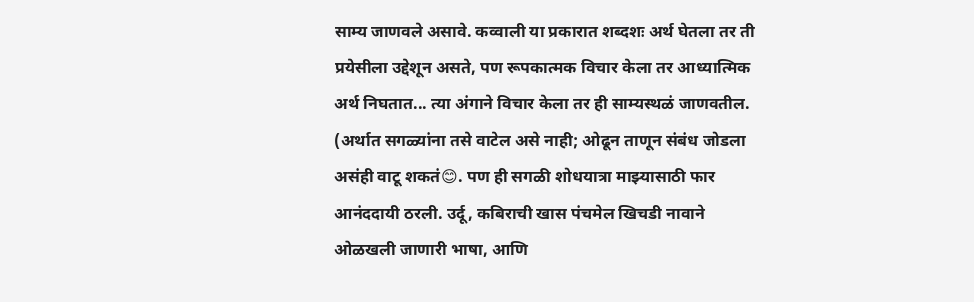साम्य जाणवले असावे. कव्वाली या प्रकारात शब्दशः अर्थ घेतला तर ती प्रयेसीला उद्देशून असते, पण रूपकात्मक विचार केला तर आध्यात्मिक अर्थ निघतात... त्या अंगाने विचार केला तर ही साम्यस्थळं जाणवतील.
(अर्थात सगळ्यांना तसे वाटेल असे नाही; ओढून ताणून संबंध जोडला असंही वाटू शकतं😊. पण ही सगळी शोधयात्रा माझ्यासाठी फार आनंददायी ठरली. उर्दू, कबिराची खास पंचमेल खिचडी नावाने ओळखली जाणारी भाषा, आणि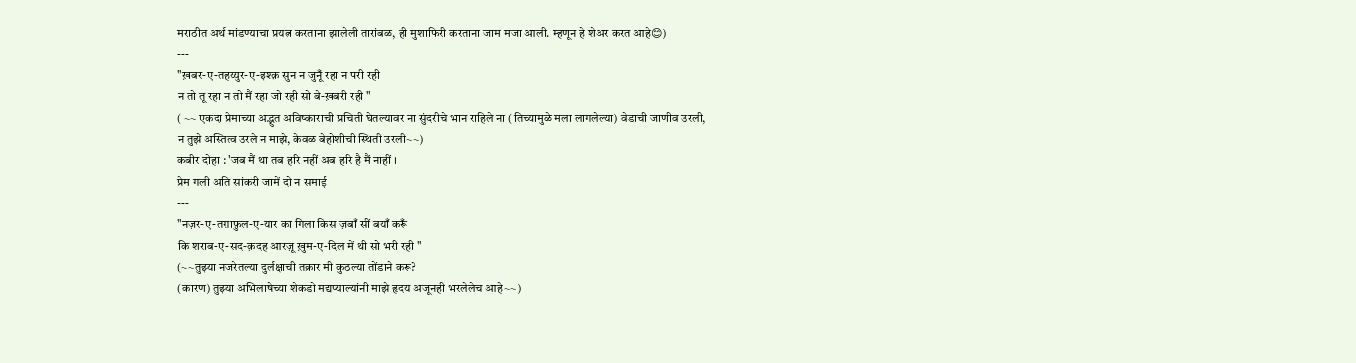मराठीत अर्थ मांडण्याचा प्रयत्न करताना झालेली तारांबळ, ही मुशाफिरी करताना जाम मजा आली. म्हणून हे शेअर करत आहे😊)
---
"ख़बर-ए-तहय्युर-ए-इश्क़ सुन न जुनूँ रहा न परी रही
न तो तू रहा न तो मैं रहा जो रही सो बे-ख़बरी रही "
( ~~ एकदा प्रेमाच्या अद्भुत अविष्काराची प्रचिती घेतल्यावर ना सुंदरीचे भान राहिले ना (तिच्यामुळे मला लागलेल्या) वेडाची जाणीव उरली,
न तुझे अस्तित्व उरले न माझे, केवळ बेहोशीची स्थिती उरली~~)
कबीर दोहा : 'जब मैं था तब हरि नहीं अब हरि है मैं नाहीं ।
प्रेम गली अति सांकरी जामें दो न समाई
---
"नज़र-ए-तग़ाफ़ुल-ए-यार का गिला किस ज़बाँ सीं बयाँ करूँ
कि शराब-ए-सद-क़दह आरज़ू ख़ुम-ए-दिल में थी सो भरी रही "
(~~तुझ्या नजरेतल्या दुर्लक्षाची तक्रार मी कुठल्या तोंडाने करू?
(कारण) तुझ्या अभिलाषेच्या शेकडो मद्यप्याल्यांनी माझे हृदय अजूनही भरलेलेच आहे~~)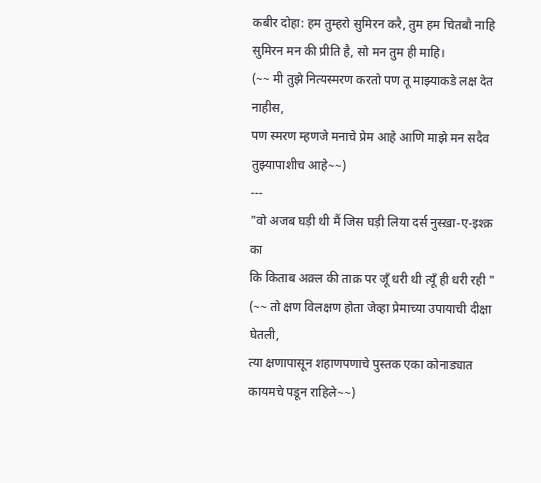कबीर दोहा: हम तुम्हरो सुमिरन करै, तुम हम चितबौ नाहि
सुमिरन मन की प्रीति है, सो मन तुम ही माहि।
(~~ मी तुझे नित्यस्मरण करतो पण तू माझ्याकडे लक्ष देत नाहीस,
पण स्मरण म्हणजे मनाचे प्रेम आहे आणि माझे मन सदैव तुझ्यापाशीच आहे~~)
---
"वो अजब घड़ी थी मैं जिस घड़ी लिया दर्स नुस्ख़ा-ए-इश्क़ का
कि किताब अक़्ल की ताक़ पर जूँ धरी थी त्यूँ ही धरी रही "
(~~ तो क्षण विलक्षण होता जेव्हा प्रेमाच्या उपायाची दीक्षा घेतली,
त्या क्षणापासून शहाणपणाचे पुस्तक एका कोनाड्यात कायमचे पडून राहिले~~)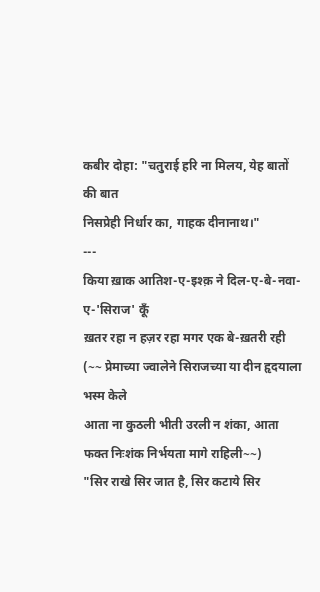कबीर दोहा: "चतुराई हरि ना मिलय, येह बातों की बात
निसप्रेही निर्धार का, गाहक दीनानाथ।"
---
किया ख़ाक आतिश-ए-इश्क़ ने दिल-ए-बे-नवा-ए-'सिराज' कूँ
ख़तर रहा न हज़र रहा मगर एक बे-ख़तरी रही
(~~ प्रेमाच्या ज्वालेने सिराजच्या या दीन हृदयाला भस्म केले
आता ना कुठली भीती उरली न शंका, आता फक्त निःशंक निर्भयता मागे राहिली~~)
"सिर राखे सिर जात है, सिर कटाये सिर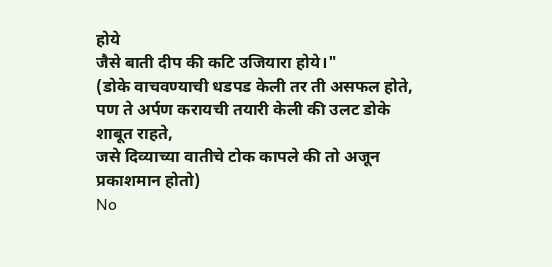होये
जैसे बाती दीप की कटि उजियारा होये।"
(डोके वाचवण्याची धडपड केली तर ती असफल होते, पण ते अर्पण करायची तयारी केली की उलट डोके शाबूत राहते,
जसे दिव्याच्या वातीचे टोक कापले की तो अजून प्रकाशमान होतो)
No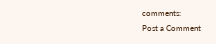comments:
Post a Comment